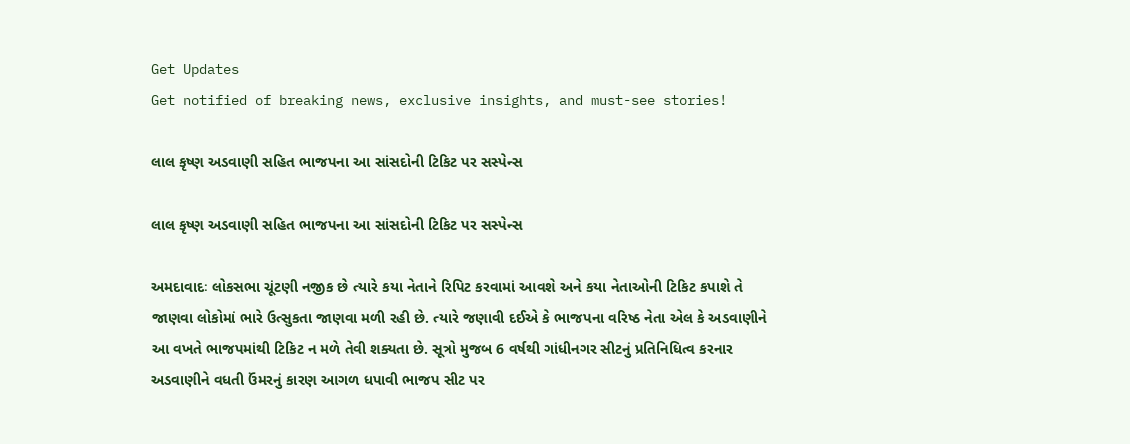Get Updates
Get notified of breaking news, exclusive insights, and must-see stories!

લાલ કૃષ્ણ અડવાણી સહિત ભાજપના આ સાંસદોની ટિકિટ પર સસ્પેન્સ

લાલ કૃષ્ણ અડવાણી સહિત ભાજપના આ સાંસદોની ટિકિટ પર સસ્પેન્સ

અમદાવાદઃ લોકસભા ચૂંટણી નજીક છે ત્યારે કયા નેતાને રિપિટ કરવામાં આવશે અને કયા નેતાઓની ટિકિટ કપાશે તે જાણવા લોકોમાં ભારે ઉત્સુકતા જાણવા મળી રહી છે. ત્યારે જણાવી દઈએ કે ભાજપના વરિષ્ઠ નેતા એલ કે અડવાણીને આ વખતે ભાજપમાંથી ટિકિટ ન મળે તેવી શક્યતા છે. સૂત્રો મુજબ 6 વર્ષથી ગાંધીનગર સીટનું પ્રતિનિધિત્વ કરનાર અડવાણીને વધતી ઉંમરનું કારણ આગળ ધપાવી ભાજપ સીટ પર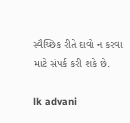સ્વૈચ્છિક રીતે દાવો ન કરવા માટે સંપર્ક કરી શકે છે.

lk advani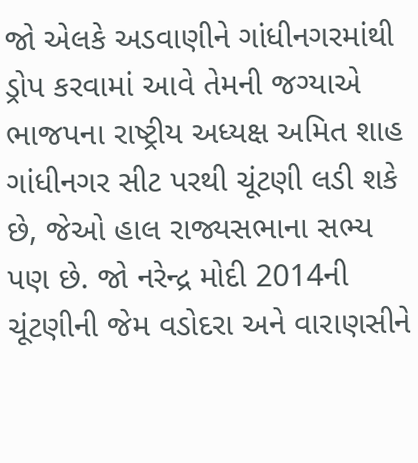જો એલકે અડવાણીને ગાંધીનગરમાંથી ડ્રોપ કરવામાં આવે તેમની જગ્યાએ ભાજપના રાષ્ટ્રીય અધ્યક્ષ અમિત શાહ ગાંધીનગર સીટ પરથી ચૂંટણી લડી શકે છે, જેઓ હાલ રાજ્યસભાના સભ્ય પણ છે. જો નરેન્દ્ર મોદી 2014ની ચૂંટણીની જેમ વડોદરા અને વારાણસીને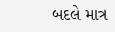બદલે માત્ર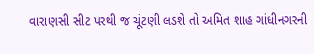વારાણસી સીટ પરથી જ ચૂંટણી લડશે તો અમિત શાહ ગાંધીનગરની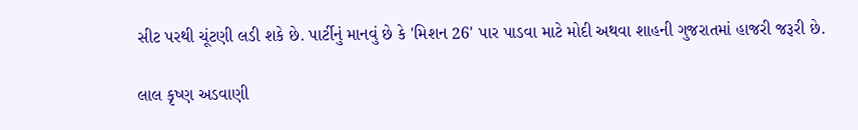સીટ પરથી ચૂંટણી લડી શકે છે. પાર્ટીનું માનવું છે કે 'મિશન 26' પાર પાડવા માટે મોદી અથવા શાહની ગુજરાતમાં હાજરી જરૂરી છે.

લાલ કૃષ્ણ અડવાણી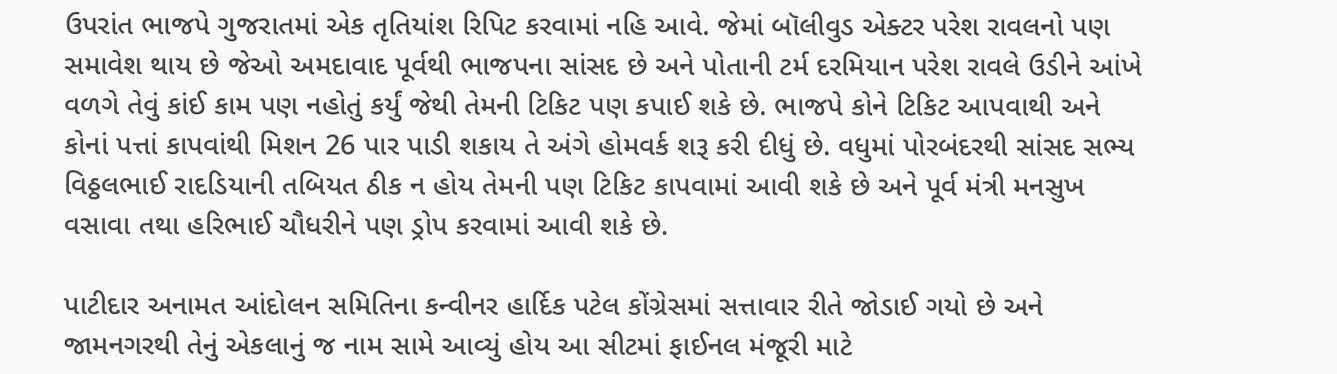ઉપરાંત ભાજપે ગુજરાતમાં એક તૃતિયાંશ રિપિટ કરવામાં નહિ આવે. જેમાં બૉલીવુડ એક્ટર પરેશ રાવલનો પણ સમાવેશ થાય છે જેઓ અમદાવાદ પૂર્વથી ભાજપના સાંસદ છે અને પોતાની ટર્મ દરમિયાન પરેશ રાવલે ઉડીને આંખે વળગે તેવું કાંઈ કામ પણ નહોતું કર્યું જેથી તેમની ટિકિટ પણ કપાઈ શકે છે. ભાજપે કોને ટિકિટ આપવાથી અને કોનાં પત્તાં કાપવાંથી મિશન 26 પાર પાડી શકાય તે અંગે હોમવર્ક શરૂ કરી દીધું છે. વધુમાં પોરબંદરથી સાંસદ સભ્ય વિઠ્ઠલભાઈ રાદડિયાની તબિયત ઠીક ન હોય તેમની પણ ટિકિટ કાપવામાં આવી શકે છે અને પૂર્વ મંત્રી મનસુખ વસાવા તથા હરિભાઈ ચૌધરીને પણ ડ્રોપ કરવામાં આવી શકે છે.

પાટીદાર અનામત આંદોલન સમિતિના કન્વીનર હાર્દિક પટેલ કોંગ્રેસમાં સત્તાવાર રીતે જોડાઈ ગયો છે અને જામનગરથી તેનું એકલાનું જ નામ સામે આવ્યું હોય આ સીટમાં ફાઈનલ મંજૂરી માટે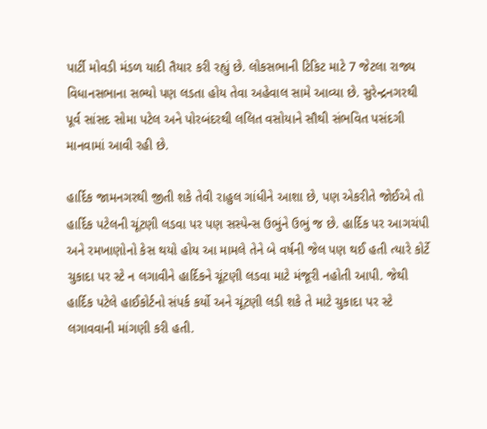પાર્ટી મોવડી મંડળ યાદી તૈયાર કરી રહ્યું છે. લોકસભાની ટિકિટ માટે 7 જેટલા રાજ્ય વિધાનસભાના સભ્યો પણ લડતા હોય તેવા અહેવાલ સામે આવ્યા છે. સુરેન્દ્રનગરથી પૂર્વ સાંસદ સોમા પટેલ અને પોરબંદરથી લલિત વસોયાને સૌથી સંભવિત પસંદગી માનવામાં આવી રહી છે.

હાર્દિક જામનગરથી જીતી શકે તેવી રાહુલ ગાંધીને આશા છે, પણ એકરીતે જોઈએ તો હાર્દિક પટેલની ચૂંટણી લડવા પર પણ સસ્પેન્સ ઉભુંને ઉભું જ છે. હાર્દિક પર આગચંપી અને રમખાણોનો કેસ થયો હોય આ મામલે તેને બે વર્ષની જેલ પણ થઈ હતી ત્યારે કોર્ટે ચુકાદા પર સ્ટે ન લગાવીને હાર્દિકને ચૂંટણી લડવા માટે મંજૂરી નહોતી આપી. જેથી હાર્દિક પટેલે હાઈકોર્ટનો સંપર્ક કર્યો અને ચૂંટણી લડી શકે તે માટે ચુકાદા પર સ્ટે લગાવવાની માંગણી કરી હતી.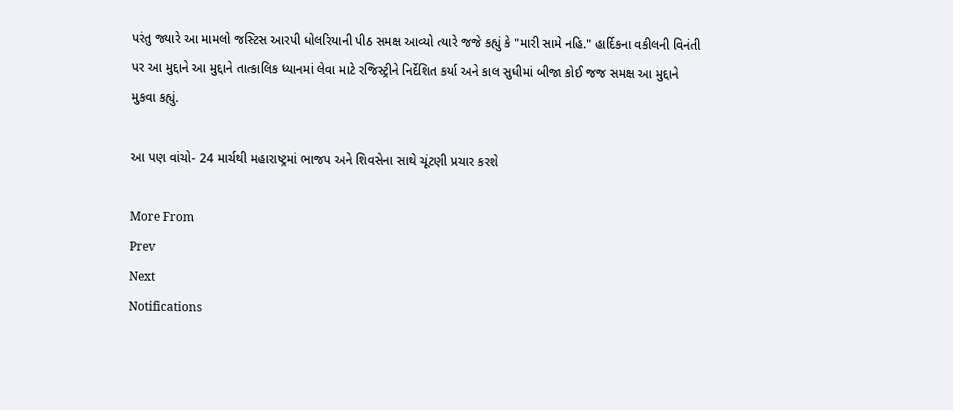પરંતુ જ્યારે આ મામલો જસ્ટિસ આરપી ધોલરિયાની પીઠ સમક્ષ આવ્યો ત્યારે જજે કહ્યું કે "મારી સામે નહિ." હાર્દિકના વકીલની વિનંતી પર આ મુદ્દાને આ મુદ્દાને તાત્કાલિક ધ્યાનમાં લેવા માટે રજિસ્ટ્રીને નિર્દેશિત કર્યા અને કાલ સુધીમાં બીજા કોઈ જજ સમક્ષ આ મુદ્દાને મુકવા કહ્યું.

આ પણ વાંચો- 24 માર્ચથી મહારાષ્ટ્રમાં ભાજપ અને શિવસેના સાથે ચૂંટણી પ્રચાર કરશે

More From
Prev
Next
Notifications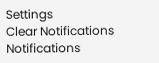Settings
Clear Notifications
Notifications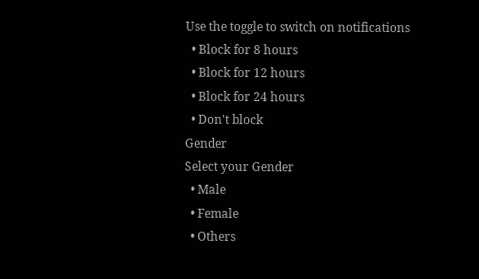Use the toggle to switch on notifications
  • Block for 8 hours
  • Block for 12 hours
  • Block for 24 hours
  • Don't block
Gender
Select your Gender
  • Male
  • Female
  • Others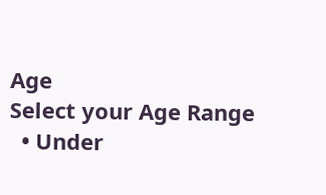Age
Select your Age Range
  • Under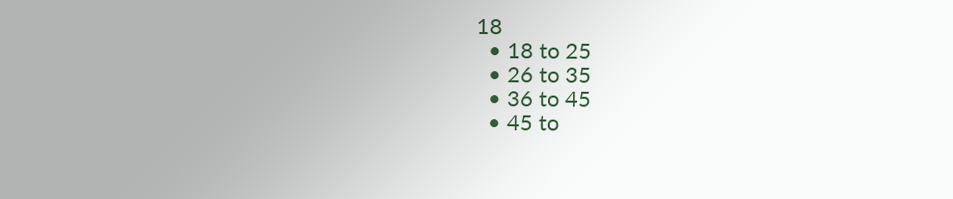18
  • 18 to 25
  • 26 to 35
  • 36 to 45
  • 45 to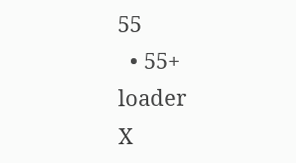55
  • 55+
loader
X